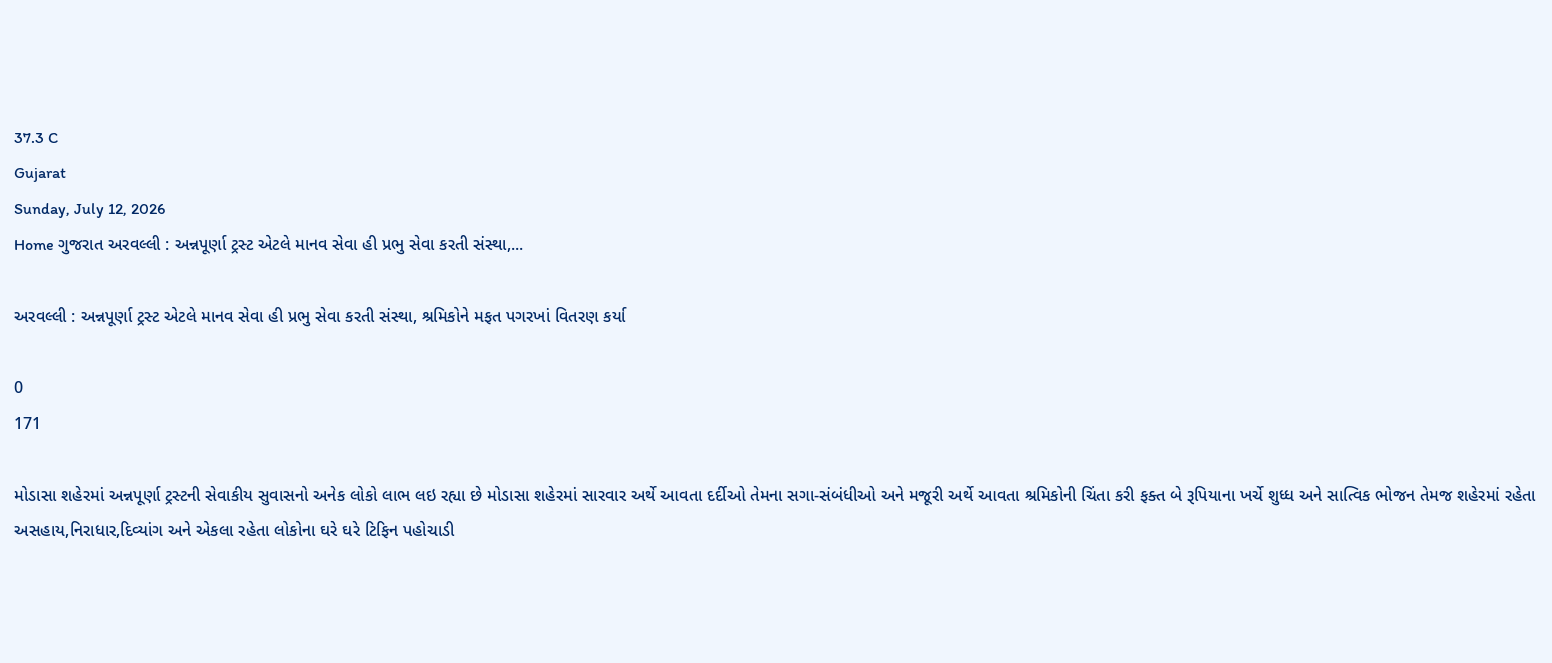37.3 C
Gujarat
Sunday, July 12, 2026
Home ગુજરાત અરવલ્લી : અન્નપૂર્ણા ટ્રસ્ટ એટલે માનવ સેવા હી પ્રભુ સેવા કરતી સંસ્થા,...

અરવલ્લી : અન્નપૂર્ણા ટ્રસ્ટ એટલે માનવ સેવા હી પ્રભુ સેવા કરતી સંસ્થા, શ્રમિકોને મફત પગરખાં વિતરણ કર્યા

0
171

મોડાસા શહેરમાં અન્નપૂર્ણા ટ્રસ્ટની સેવાકીય સુવાસનો અનેક લોકો લાભ લઇ રહ્યા છે મોડાસા શહેરમાં સારવાર અર્થે આવતા દર્દીઓ તેમના સગા-સંબંધીઓ અને મજૂરી અર્થે આવતા શ્રમિકોની ચિંતા કરી ફક્ત બે રૂપિયાના ખર્ચે શુધ્ધ અને સાત્વિક ભોજન તેમજ શહેરમાં રહેતા
અસહાય,નિરાધાર,દિવ્યાંગ અને એકલા રહેતા લોકોના ઘરે ઘરે ટિફિન પહોચાડી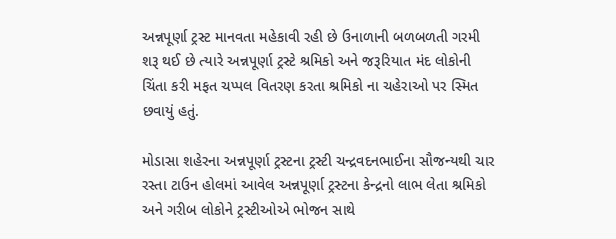અન્નપૂર્ણા ટ્રસ્ટ માનવતા મહેકાવી રહી છે ઉનાળાની બળબળતી ગરમી શરૂ થઈ છે ત્યારે અન્નપૂર્ણા ટ્રસ્ટે શ્રમિકો અને જરૂરિયાત મંદ લોકોની ચિંતા કરી મફત ચપ્પલ વિતરણ કરતા શ્રમિકો ના ચહેરાઓ પર સ્મિત છવાયું હતું.

મોડાસા શહેરના અન્નપૂર્ણા ટ્રસ્ટના ટ્રસ્ટી ચન્દ્રવદનભાઈના સૌજન્યથી ચાર રસ્તા ટાઉન હોલમાં આવેલ અન્નપૂર્ણા ટ્રસ્ટના કેન્દ્રનો લાભ લેતા શ્રમિકો અને ગરીબ લોકોને ટ્રસ્ટીઓએ ભોજન સાથે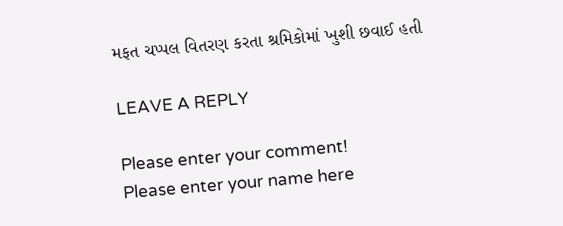મફત ચપ્પલ વિતરણ કરતા શ્રમિકોમાં ખુશી છવાઈ હતી

LEAVE A REPLY

Please enter your comment!
Please enter your name here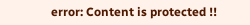error: Content is protected !!